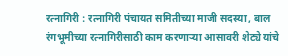रत्नागिरी : रत्नागिरी पंचायत समितीच्या माजी सदस्या, बाल रंगभूमीच्या रत्नागिरीसाठी काम करणाऱ्या आसावरी शेट्ये यांचे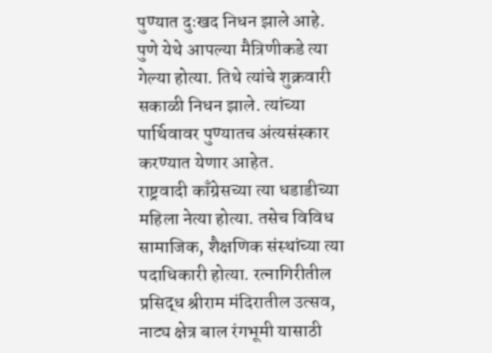पुण्यात दुःखद निधन झाले आहे.
पुणे येथे आपल्या मैत्रिणीकडे त्या गेल्या होत्या. तिथे त्यांचे शुक्रवारी सकाळी निधन झाले. त्यांच्या पार्थिवावर पुण्यातच अंत्यसंस्कार करण्यात येणार आहेत.
राष्ट्रवादी काँग्रेसच्या त्या धडाडीच्या महिला नेत्या होत्या. तसेच विविध सामाजिक, शैक्षणिक संस्थांच्या त्या पदाधिकारी होत्या. रत्नागिरीतील प्रसिद्ध श्रीराम मंदिरातील उत्सव, नाट्य क्षेत्र बाल रंगभूमी यासाठी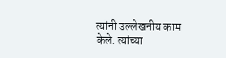त्यांनी उल्लेखनीय काम केले. त्यांच्या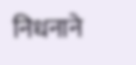निधनाने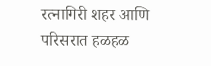रत्नागिरी शहर आणि परिसरात हळहळ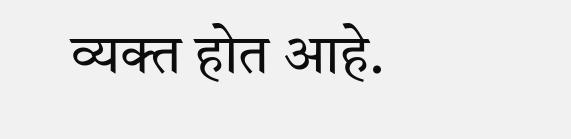व्यक्त होत आहे.